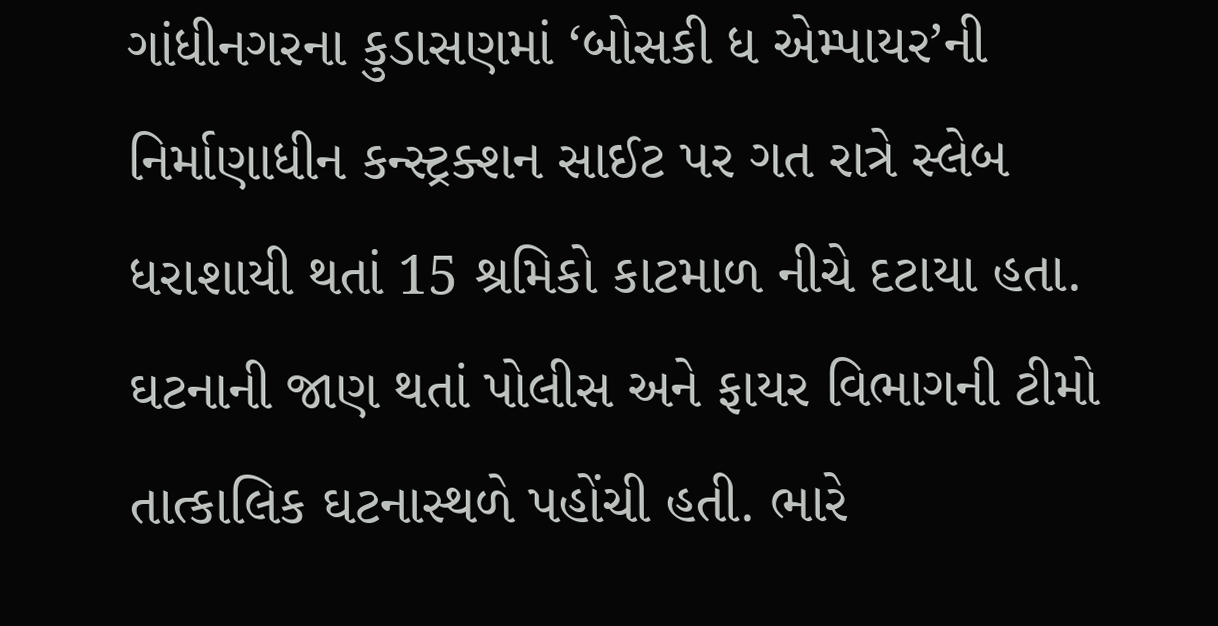ગાંધીનગરના કુડાસણમાં ‘બોસકી ધ એમ્પાયર’ની નિર્માણાધીન કન્સ્ટ્રક્શન સાઈટ પર ગત રાત્રે સ્લેબ ધરાશાયી થતાં 15 શ્રમિકો કાટમાળ નીચે દટાયા હતા. ઘટનાની જાણ થતાં પોલીસ અને ફાયર વિભાગની ટીમો તાત્કાલિક ઘટનાસ્થળે પહોંચી હતી. ભારે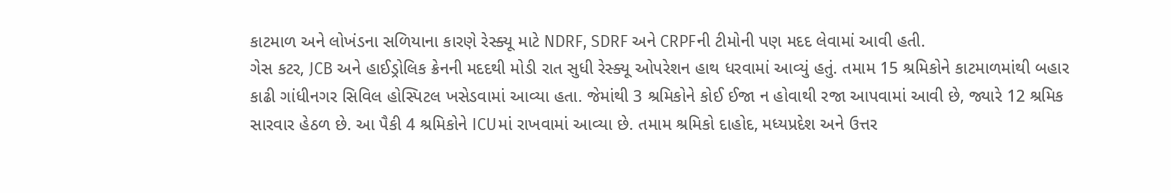કાટમાળ અને લોખંડના સળિયાના કારણે રેસ્ક્યૂ માટે NDRF, SDRF અને CRPFની ટીમોની પણ મદદ લેવામાં આવી હતી.
ગેસ કટર, JCB અને હાઈડ્રોલિક ક્રેનની મદદથી મોડી રાત સુધી રેસ્ક્યૂ ઓપરેશન હાથ ધરવામાં આવ્યું હતું. તમામ 15 શ્રમિકોને કાટમાળમાંથી બહાર કાઢી ગાંધીનગર સિવિલ હોસ્પિટલ ખસેડવામાં આવ્યા હતા. જેમાંથી 3 શ્રમિકોને કોઈ ઈજા ન હોવાથી રજા આપવામાં આવી છે, જ્યારે 12 શ્રમિક સારવાર હેઠળ છે. આ પૈકી 4 શ્રમિકોને ICUમાં રાખવામાં આવ્યા છે. તમામ શ્રમિકો દાહોદ, મધ્યપ્રદેશ અને ઉત્તર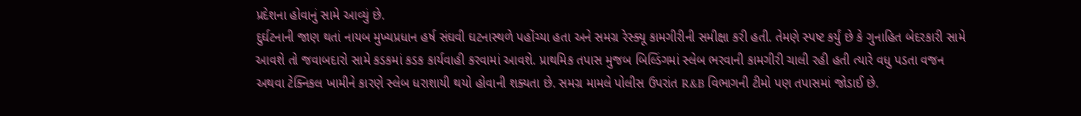પ્રદેશના હોવાનું સામે આવ્યું છે.
દુર્ઘટનાની જાણ થતાં નાયબ મુખ્યપ્રધાન હર્ષ સંઘવી ઘટનાસ્થળે પહોંચ્યા હતા અને સમગ્ર રેસ્ક્યૂ કામગીરીની સમીક્ષા કરી હતી. તેમણે સ્પષ્ટ કર્યું છે કે ગુનાહિત બેદરકારી સામે આવશે તો જવાબદારો સામે કડકમાં કડક કાર્યવાહી કરવામાં આવશે. પ્રાથમિક તપાસ મુજબ બિલ્ડિંગમાં સ્લેબ ભરવાની કામગીરી ચાલી રહી હતી ત્યારે વધુ પડતા વજન અથવા ટેક્નિકલ ખામીને કારણે સ્લેબ ધરાશાયી થયો હોવાની શક્યતા છે. સમગ્ર મામલે પોલીસ ઉપરાંત R&B વિભાગની ટીમો પણ તપાસમાં જોડાઈ છે.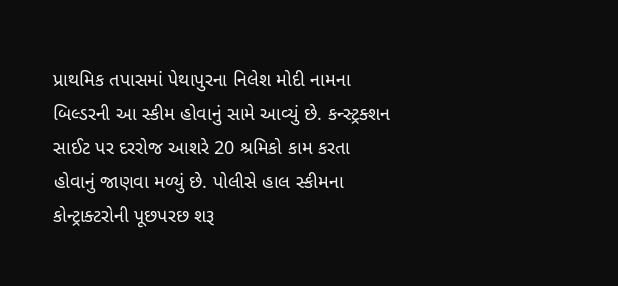પ્રાથમિક તપાસમાં પેથાપુરના નિલેશ મોદી નામના બિલ્ડરની આ સ્કીમ હોવાનું સામે આવ્યું છે. કન્સ્ટ્રક્શન સાઈટ પર દરરોજ આશરે 20 શ્રમિકો કામ કરતા હોવાનું જાણવા મળ્યું છે. પોલીસે હાલ સ્કીમના કોન્ટ્રાક્ટરોની પૂછપરછ શરૂ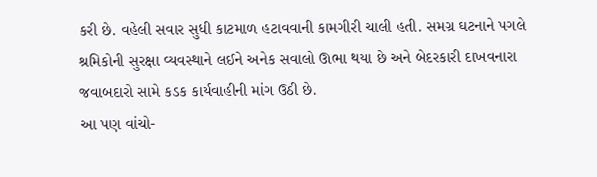કરી છે. વહેલી સવાર સુધી કાટમાળ હટાવવાની કામગીરી ચાલી હતી. સમગ્ર ઘટનાને પગલે શ્રમિકોની સુરક્ષા વ્યવસ્થાને લઈને અનેક સવાલો ઊભા થયા છે અને બેદરકારી દાખવનારા જવાબદારો સામે કડક કાર્યવાહીની માંગ ઉઠી છે.
આ પણ વાંચો-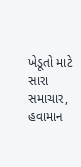ખેડૂતો માટે સારા સમાચાર, હવામાન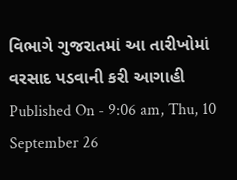વિભાગે ગુજરાતમાં આ તારીખોમાં વરસાદ પડવાની કરી આગાહી
Published On - 9:06 am, Thu, 10 September 26